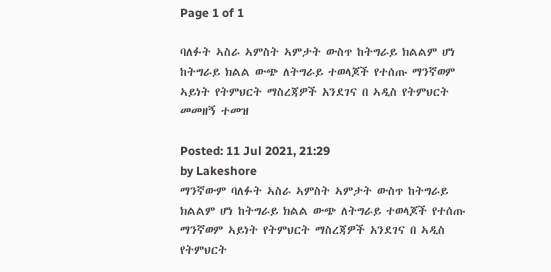Page 1 of 1

ባለፉት ኣስራ ኣምስት ኣምታት ውስጥ ከትግራይ ክልልም ሆነ ከትግራይ ክልል ውጭ ለትግራይ ተወላጆች የተሰጡ ማንኛወም ኣይነት የትምህርት ማስረጃዎች አንደገና በ ኣዲስ የትምህርት መመዘኝ ተመዝ

Posted: 11 Jul 2021, 21:29
by Lakeshore
ማንኛውም ባለፉት ኣስራ ኣምስት ኣምታት ውስጥ ከትግራይ ክልልም ሆነ ከትግራይ ክልል ውጭ ለትግራይ ተወላጆች የተሰጡ ማንኛወም ኣይነት የትምህርት ማስረጃዎች አንደገና በ ኣዲስ የትምህርት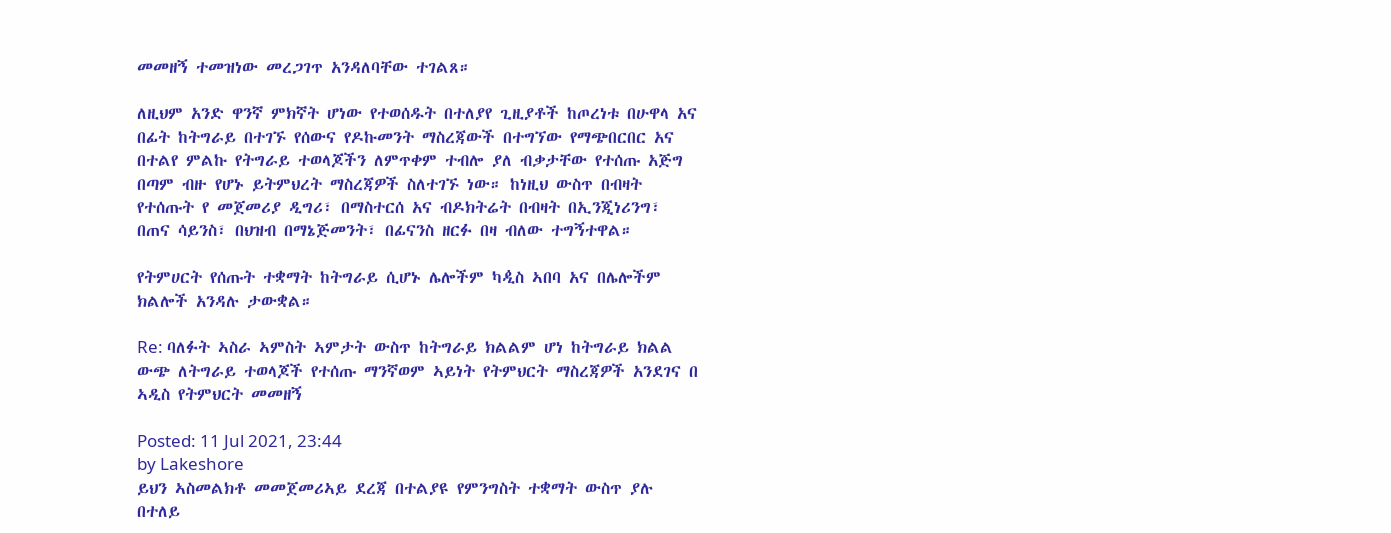መመዘኝ ተመዝነው መረጋገጥ አንዳለባቸው ተገልጸ።

ለዚህም አንድ ዋንኛ ምክኛት ሆነው የተወሰዱት በተለያየ ጊዚያቶች ከጦረነቱ በሁዋላ አና በፊት ከትግራይ በተገኙ የሰውና የዶኩመንት ማስረጃውች በተግኘው የማጭበርበር አና በተልየ ምልኩ የትግራይ ተወላጆችን ለምጥቀም ተብሎ ያለ ብቃታቸው የተሰጡ አጅግ በጣም ብዙ የሆኑ ይትምህረት ማስረጃዎች ስለተገኙ ነው። ከነዚህ ውስጥ በብዛት የተሰጡት የ መጀመሪያ ዲግሪ፣ በማስተርሰ አና ብዶክትሬት በብዛት በኢንጂነሪንግ፣ በጠና ሳይንስ፣ በህዝብ በማኔጅመንት፣ በፊናንስ ዘርፉ በዛ ብለው ተግኝተዋል።

የትምሀርት የሰጡት ተቋማት ከትግራይ ሲሆኑ ሌሎችም ካዺስ ኣበባ አና በሌሎችም ክልሎች አንዳሉ ታውቋል።

Re: ባለፉት ኣስራ ኣምስት ኣምታት ውስጥ ከትግራይ ክልልም ሆነ ከትግራይ ክልል ውጭ ለትግራይ ተወላጆች የተሰጡ ማንኛወም ኣይነት የትምህርት ማስረጃዎች አንደገና በ ኣዲስ የትምህርት መመዘኝ

Posted: 11 Jul 2021, 23:44
by Lakeshore
ይህን ኣስመልክቶ መመጀመሪኣይ ደረጃ በተልያዩ የምንግስት ተቋማት ውስጥ ያሉ በተለይ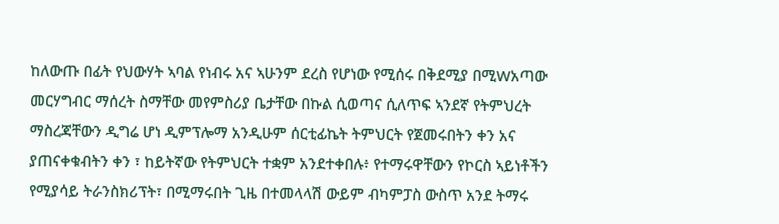ከለውጡ በፊት የህውሃት ኣባል የነብሩ አና ኣሁንም ደረስ የሆነው የሚሰሩ በቅደሚያ በሚWአጣው መርሃግብር ማሰረት ስማቸው መየምስሪያ ቤታቸው በኩል ሲወጣና ሲለጥፍ ኣንደኛ የትምህረት ማስረጃቸውን ዲግሬ ሆነ ዲምፕሎማ አንዲሁም ሰርቲፊኬት ትምህርት የጀመሩበትን ቀን አና ያጠናቀቁብትን ቀን ፣ ከይትኛው የትምህርት ተቋም አንደተቀበሉ፥ የተማሩዋቸውን የኮርስ ኣይነቶችን የሚያሳይ ትራንስክሪፕት፣ በሚማሩበት ጊዜ በተመላላሽ ውይም ብካምፓስ ውስጥ አንደ ትማሩ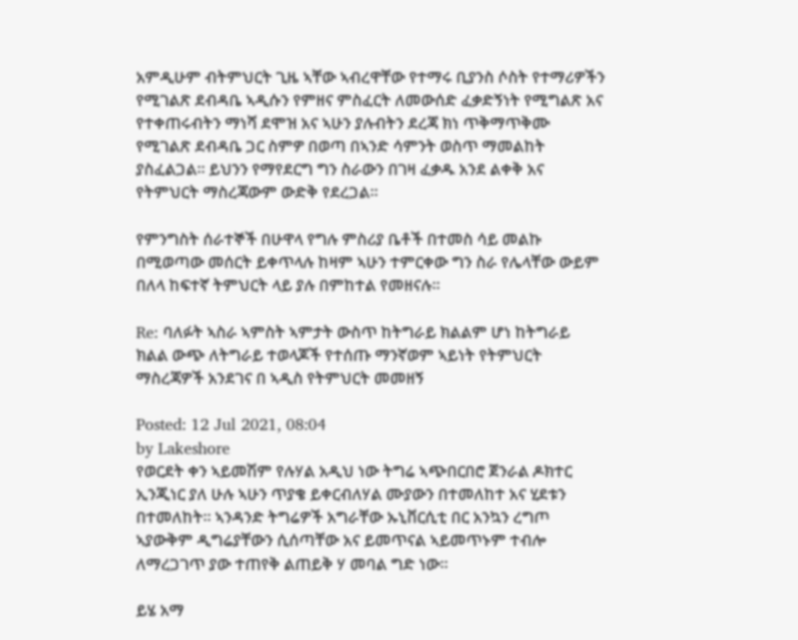አምዲሁም ብትምህርት ጊዜ ኣቸው ኣብረዋቸው የተማሩ ቢያንስ ሶስት የተማሪዎችን የሚገልጽ ደብዳቤ ኣዲሱን የምዘና ምስፈርት ለመውሰድ ፈቃድኝነት የሚግልጽ አና የተቀጠሩብትን ማነሻ ደሞዝ አና ኣሁን ያሉብትን ደረጃ ክነ ጥቅማጥቅሙ የሚገልጽ ደብዳቤ ጋር ስምዎ በወጣ በኣንድ ሳምንት ወስጥ ማመልከት ያስፈልጋል። ይህንን የማየደርግ ግን ስራውን በገዛ ፈቃዱ አንደ ልቀቅ አና የትምህርት ማስረጃውም ውድቅ የደረጋል።

የምንግስት ሰራተኞች በሁዋላ የግሉ ምስሪያ ቤቶች በተመስ ሳይ መልኩ በሚወጣው መሰርት ይቀጥላሉ ከዛም ኣሁን ተምርቀው ግን ስራ የሌላቸው ውይም በለላ ከፍተኛ ትምህርት ላይ ያሉ በምከተል የመዘናሉ።

Re: ባለፉት ኣስራ ኣምስት ኣምታት ውስጥ ከትግራይ ክልልም ሆነ ከትግራይ ክልል ውጭ ለትግራይ ተወላጆች የተሰጡ ማንኛወም ኣይነት የትምህርት ማስረጃዎች አንደገና በ ኣዲስ የትምህርት መመዘኝ

Posted: 12 Jul 2021, 08:04
by Lakeshore
የወርደት ቀን ኣይመሽም የሉሃል አዲህ ነው ትግሬ ኣጭበርበሮ ጀንራል ዶክተር ኢንጂነር ያለ ሁሉ ኣሁን ጥያቄ ይቀርብለሃል ሙያውን በተመለከተ አና ሂደቱን በተመለከት። ኣንዳንድ ትግሬዎች አግራቸው ኡኒቨርሲቲ በር አንኳን ረግጦ ኣያውቅም ዲግሬያቸውን ሲሰጣቸው አና ይመጥናል ኣይመጥኑም ተብሎ ለማረጋገጥ ያው ተጠየቅ ልጠይቅ ሃ መባል ግድ ነው።

ይሄ አማ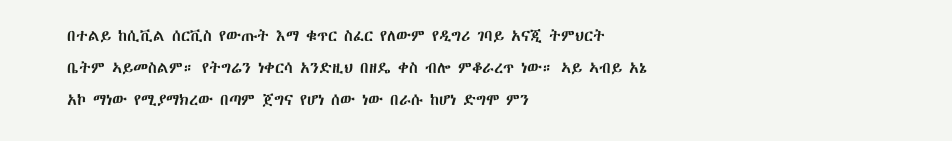በተልይ ከሲቪል ሰርቪስ የውጡት እማ ቁጥር ስፈር የለውም የዲግሪ ገባይ አናጂ ትምህርት ቤትም ኣይመስልም። የትግሬን ነቀርሳ አንድዚህ በዘዴ ቀስ ብሎ ምቆራረጥ ነው። ኣይ ኣብይ አኔ አኮ ማነው የሚያማክረው በጣም ጀግና የሆነ ሰው ነው በራሱ ከሆነ ድግሞ ምን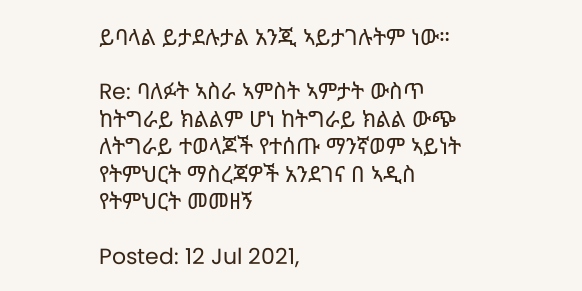ይባላል ይታደሉታል አንጂ ኣይታገሉትም ነው።

Re: ባለፉት ኣስራ ኣምስት ኣምታት ውስጥ ከትግራይ ክልልም ሆነ ከትግራይ ክልል ውጭ ለትግራይ ተወላጆች የተሰጡ ማንኛወም ኣይነት የትምህርት ማስረጃዎች አንደገና በ ኣዲስ የትምህርት መመዘኝ

Posted: 12 Jul 2021,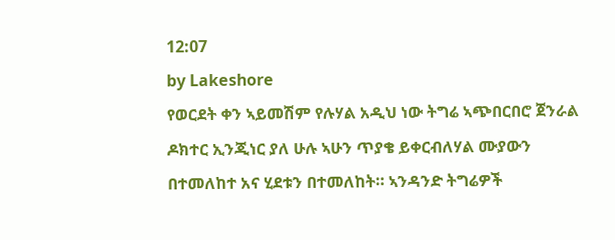12:07
by Lakeshore
የወርደት ቀን ኣይመሽም የሉሃል አዲህ ነው ትግሬ ኣጭበርበሮ ጀንራል ዶክተር ኢንጂነር ያለ ሁሉ ኣሁን ጥያቄ ይቀርብለሃል ሙያውን በተመለከተ አና ሂደቱን በተመለከት። ኣንዳንድ ትግሬዎች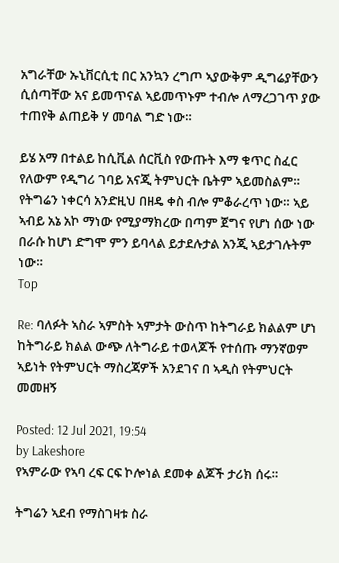አግራቸው ኡኒቨርሲቲ በር አንኳን ረግጦ ኣያውቅም ዲግሬያቸውን ሲሰጣቸው አና ይመጥናል ኣይመጥኑም ተብሎ ለማረጋገጥ ያው ተጠየቅ ልጠይቅ ሃ መባል ግድ ነው።

ይሄ አማ በተልይ ከሲቪል ሰርቪስ የውጡት እማ ቁጥር ስፈር የለውም የዲግሪ ገባይ አናጂ ትምህርት ቤትም ኣይመስልም። የትግሬን ነቀርሳ አንድዚህ በዘዴ ቀስ ብሎ ምቆራረጥ ነው። ኣይ ኣብይ አኔ አኮ ማነው የሚያማክረው በጣም ጀግና የሆነ ሰው ነው በራሱ ከሆነ ድግሞ ምን ይባላል ይታደሉታል አንጂ ኣይታገሉትም ነው።
Top

Re: ባለፉት ኣስራ ኣምስት ኣምታት ውስጥ ከትግራይ ክልልም ሆነ ከትግራይ ክልል ውጭ ለትግራይ ተወላጆች የተሰጡ ማንኛወም ኣይነት የትምህርት ማስረጃዎች አንደገና በ ኣዲስ የትምህርት መመዘኝ

Posted: 12 Jul 2021, 19:54
by Lakeshore
የኣምራው የኣባ ረፍ ርፍ ኮሎነል ደመቀ ልጆች ታሪክ ሰሩ።

ትግሬን ኣደብ የማስገዛቱ ስራ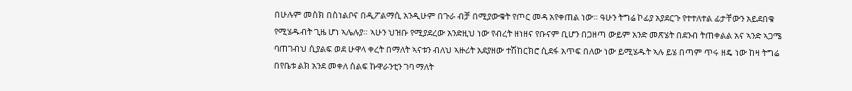በሁሉም መስክ በስነልቦና በዲፖልማሲ አንዲሁም በጉራ ብቻ በሚያውቁት የጦር መዳ አየቀጠል ነው። ዓሁን ትግሬ ኮፊያ አያደርጉ የተተለተል ፊታቸውን አይደበቁ የሚሄዱብት ጊዜ ሆነ ኣሌሉያ። ኣሁን ህዝቡ የሚያደረው አንድዚህ ነው የብረት ዘነዘና የቡናም ቢሆን በጋዘጣ ውይም አንድ መጽሄት በደንብ ትጠቀልል አና ኣንድ ኣጋሜ ባጠገብህ ሲያልፍ ወደ ሁዋላ ቀረት በማለት ኣናቱን ብለህ ኣዙሪት አደያዘው ተሽከርክሮ ሲደፋ አጥፍ በለው ነው ይሚሄዱት ኣሉ ይሄ በጣም ጥሩ ዘዴ ነው ከዛ ትግሬ በየቤቱ ልክ አንደ መቀለ ሰልፍ ኩዋራንቲን ገባ ማለት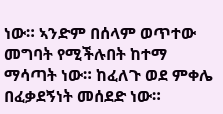ነው። ኣንድም በሰላም ወጥተው መግባት የሚችሉበት ከተማ ማሳጣት ነው። ከፈለጉ ወደ ምቀሌ በፈቃደኝነት መሰደድ ነው።